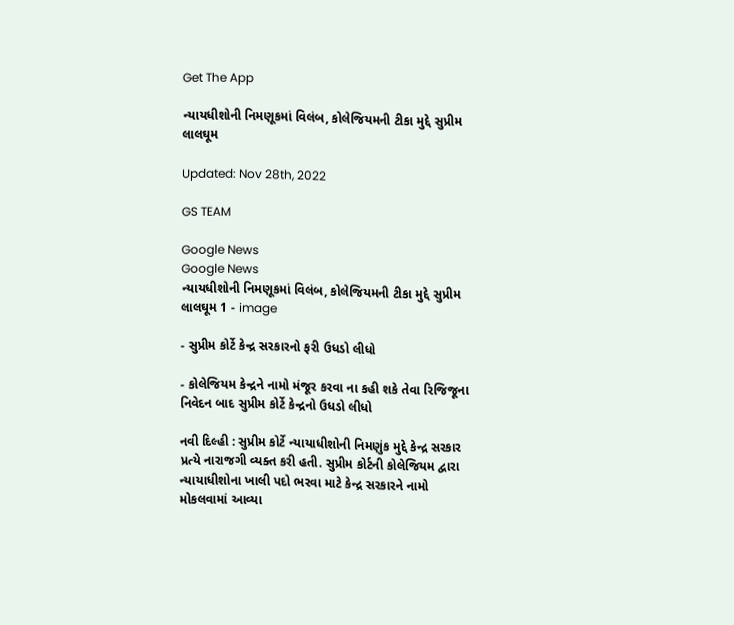Get The App

ન્યાયધીશોની નિમણૂકમાં વિલંબ, કોલેજિયમની ટીકા મુદ્દે સુપ્રીમ લાલઘૂમ

Updated: Nov 28th, 2022

GS TEAM

Google News
Google News
ન્યાયધીશોની નિમણૂકમાં વિલંબ, કોલેજિયમની ટીકા મુદ્દે સુપ્રીમ લાલઘૂમ 1 - image

- સુપ્રીમ કોર્ટે કેન્દ્ર સરકારનો ફરી ઉધડો લીધો

- કોલેજિયમ કેન્દ્રને નામો મંજૂર કરવા ના કહી શકે તેવા રિજિજૂના નિવેદન બાદ સુપ્રીમ કોર્ટે કેન્દ્રનો ઉધડો લીધો

નવી દિલ્હી : સુપ્રીમ કોર્ટે ન્યાયાધીશોની નિમણુંક મુદ્દે કેન્દ્ર સરકાર પ્રત્યે નારાજગી વ્યક્ત કરી હતી. સુપ્રીમ કોર્ટની કોલેજિયમ દ્વારા ન્યાયાધીશોના ખાલી પદો ભરવા માટે કેન્દ્ર સરકારને નામો મોકલવામાં આવ્યા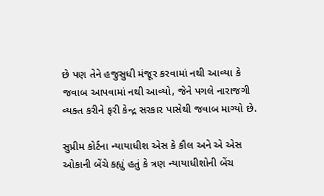છે પણ તેને હજુસુધી મંજૂર કરવામાં નથી આવ્યા કે જવાબ આપવામાં નથી આવ્યો, જેને પગલે નારાજગી વ્યક્ત કરીને ફરી કેન્દ્ર સરકાર પાસેથી જવાબ માગ્યો છે.

સુપ્રીમ કોર્ટના ન્યાયાધીશ એસ કે કૌલ અને એ એસ ઓકાની બેંચે કહ્યું હતું કે ત્રણ ન્યાયાધીશોની બેંચ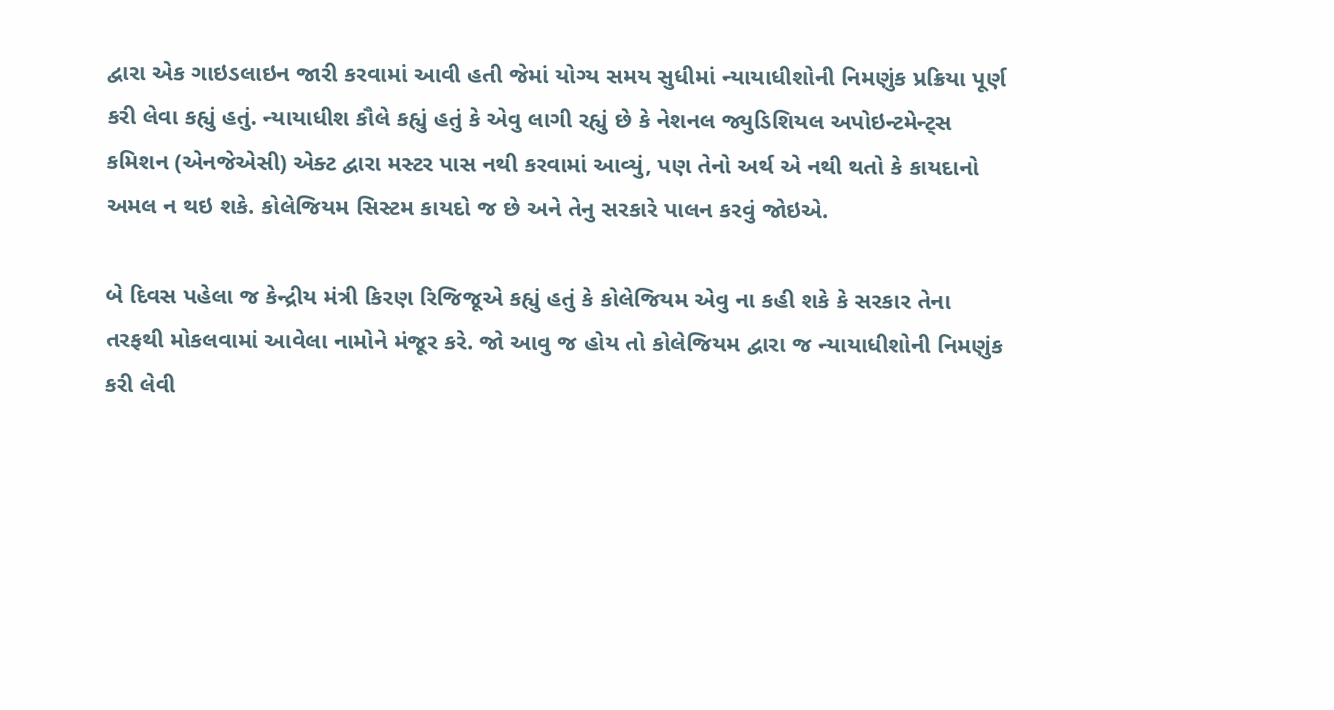દ્વારા એક ગાઇડલાઇન જારી કરવામાં આવી હતી જેમાં યોગ્ય સમય સુધીમાં ન્યાયાધીશોની નિમણુંક પ્રક્રિયા પૂર્ણ કરી લેવા કહ્યું હતું. ન્યાયાધીશ કૌલે કહ્યું હતું કે એવુ લાગી રહ્યું છે કે નેશનલ જ્યુડિશિયલ અપોઇન્ટમેન્ટ્સ કમિશન (એનજેએસી) એક્ટ દ્વારા મસ્ટર પાસ નથી કરવામાં આવ્યું, પણ તેનો અર્થ એ નથી થતો કે કાયદાનો અમલ ન થઇ શકે. કોલેજિયમ સિસ્ટમ કાયદો જ છે અને તેનુ સરકારે પાલન કરવું જોઇએ.

બે દિવસ પહેલા જ કેન્દ્રીય મંત્રી કિરણ રિજિજૂએ કહ્યું હતું કે કોલેજિયમ એવુ ના કહી શકે કે સરકાર તેના તરફથી મોકલવામાં આવેલા નામોને મંજૂર કરે. જો આવુ જ હોય તો કોલેજિયમ દ્વારા જ ન્યાયાધીશોની નિમણુંક કરી લેવી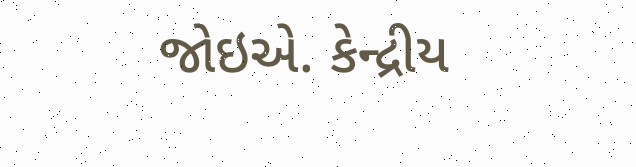જોઇએ. કેન્દ્રીય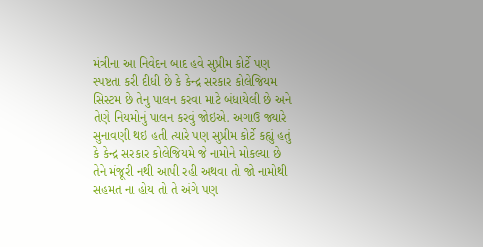મંત્રીના આ નિવેદન બાદ હવે સુપ્રીમ કોર્ટે પણ સ્પષ્ટતા કરી દીધી છે કે કેન્દ્ર સરકાર કોલેજિયમ સિસ્ટમ છે તેનુ પાલન કરવા માટે બંધાયેલી છે અને તેણે નિયમોનું પાલન કરવું જોઇએ. અગાઉ જ્યારે સુનાવણી થઇ હતી ત્યારે પણ સુપ્રીમ કોર્ટે કહ્યું હતું કે કેન્દ્ર સરકાર કોલેજિયમે જે નામોને મોકલ્યા છે તેને મંજૂરી નથી આપી રહી અથવા તો જો નામોથી સહમત ના હોય તો તે અંગે પણ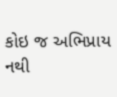કોઇ જ અભિપ્રાય નથી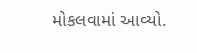મોકલવામાં આવ્યો.